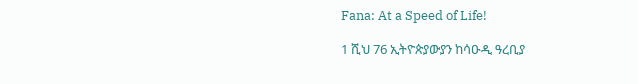Fana: At a Speed of Life!

1 ሺህ 76 ኢትዮጵያውያን ከሳዑዲ ዓረቢያ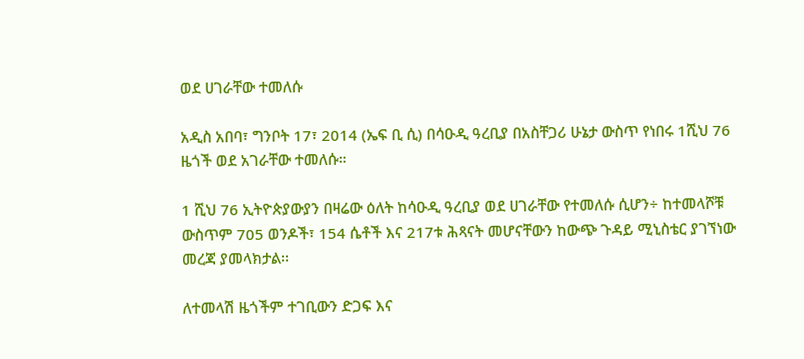ወደ ሀገራቸው ተመለሱ

አዲስ አበባ፣ ግንቦት 17፣ 2014 (ኤፍ ቢ ሲ) በሳዑዲ ዓረቢያ በአስቸጋሪ ሁኔታ ውስጥ የነበሩ 1ሺህ 76 ዜጎች ወደ አገራቸው ተመለሱ።

1 ሺህ 76 ኢትዮጵያውያን በዛሬው ዕለት ከሳዑዲ ዓረቢያ ወደ ሀገራቸው የተመለሱ ሲሆን÷ ከተመላሾቹ ውስጥም 705 ወንዶች፣ 154 ሴቶች እና 217ቱ ሕጻናት መሆናቸውን ከውጭ ጉዳይ ሚኒስቴር ያገኘነው መረጃ ያመላክታል፡፡

ለተመላሽ ዜጎችም ተገቢውን ድጋፍ እና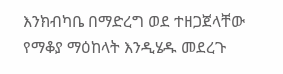እንክብካቤ በማድረግ ወደ ተዘጋጀላቸው የማቆያ ማዕከላት እንዲሄዱ መደረጉ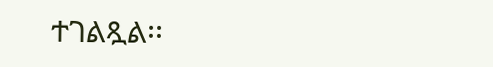ተገልጿል፡፡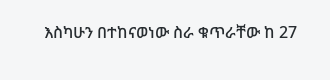እስካሁን በተከናወነው ስራ ቁጥራቸው ከ 27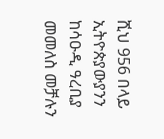ሺህ 956 በላይ ኢትዮጵያውያንን ከሳዑዲ ዓረቢያ መመለስ መቻሉን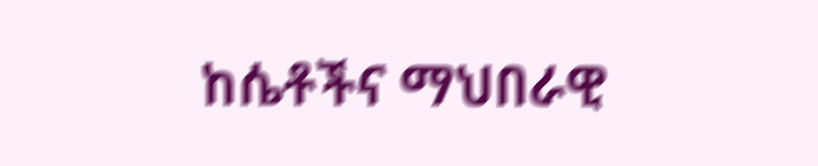ከሴቶችና ማህበራዊ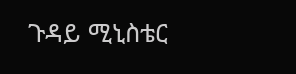ጉዳይ ሚኒስቴር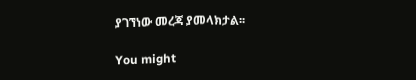ያገኘነው መረጃ ያመላክታል፡፡

You might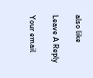also like

Leave A Reply

Your email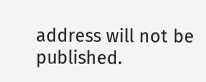address will not be published.